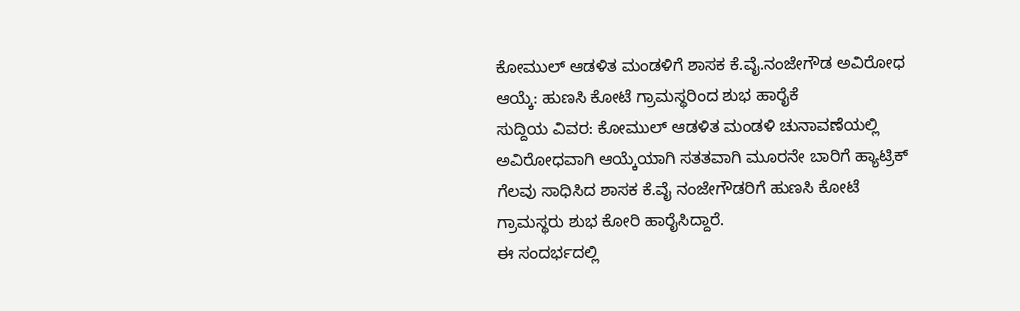ಕೋಮುಲ್ ಆಡಳಿತ ಮಂಡಳಿಗೆ ಶಾಸಕ ಕೆ.ವೈ.ನಂಜೇಗೌಡ ಅವಿರೋಧ ಆಯ್ಕೆ: ಹುಣಸಿ ಕೋಟೆ ಗ್ರಾಮಸ್ಥರಿಂದ ಶುಭ ಹಾರೈಕೆ
ಸುದ್ದಿಯ ವಿವರ: ಕೋಮುಲ್ ಆಡಳಿತ ಮಂಡಳಿ ಚುನಾವಣೆಯಲ್ಲಿ ಅವಿರೋಧವಾಗಿ ಆಯ್ಕೆಯಾಗಿ ಸತತವಾಗಿ ಮೂರನೇ ಬಾರಿಗೆ ಹ್ಯಾಟ್ರಿಕ್ ಗೆಲವು ಸಾಧಿಸಿದ ಶಾಸಕ ಕೆ.ವೈ ನಂಜೇಗೌಡರಿಗೆ ಹುಣಸಿ ಕೋಟೆ ಗ್ರಾಮಸ್ಥರು ಶುಭ ಕೋರಿ ಹಾರೈಸಿದ್ದಾರೆ.
ಈ ಸಂದರ್ಭದಲ್ಲಿ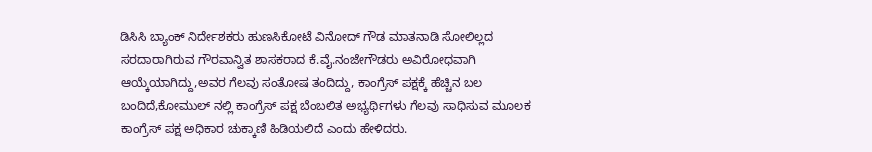ಡಿಸಿಸಿ ಬ್ಯಾಂಕ್ ನಿರ್ದೇಶಕರು ಹುಣಸಿಕೋಟೆ ವಿನೋದ್ ಗೌಡ ಮಾತನಾಡಿ ಸೋಲಿಲ್ಲದ ಸರದಾರಾಗಿರುವ ಗೌರವಾನ್ವಿತ ಶಾಸಕರಾದ ಕೆ.ವೈ.ನಂಜೇಗೌಡರು ಅವಿರೋಧವಾಗಿ ಆಯ್ಕೆಯಾಗಿದ್ದು,ಅವರ ಗೆಲವು ಸಂತೋಷ ತಂದಿದ್ದು, ಕಾಂಗ್ರೆಸ್ ಪಕ್ಷಕ್ಕೆ ಹೆಚ್ಚಿನ ಬಲ ಬಂದಿದೆ,ಕೋಮುಲ್ ನಲ್ಲಿ ಕಾಂಗ್ರೆಸ್ ಪಕ್ಷ ಬೆಂಬಲಿತ ಅಭ್ಯರ್ಥಿಗಳು ಗೆಲವು ಸಾಧಿಸುವ ಮೂಲಕ ಕಾಂಗ್ರೆಸ್ ಪಕ್ಷ ಅಧಿಕಾರ ಚುಕ್ಕಾಣಿ ಹಿಡಿಯಲಿದೆ ಎಂದು ಹೇಳಿದರು.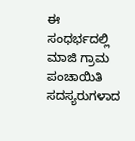ಈ ಸಂಧರ್ಭದಲ್ಲಿ ಮಾಜಿ ಗ್ರಾಮ ಪಂಚಾಯಿತಿ ಸದಸ್ಯರುಗಳಾದ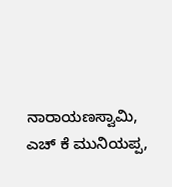ನಾರಾಯಣಸ್ವಾಮಿ, ಎಚ್ ಕೆ ಮುನಿಯಪ್ಪ,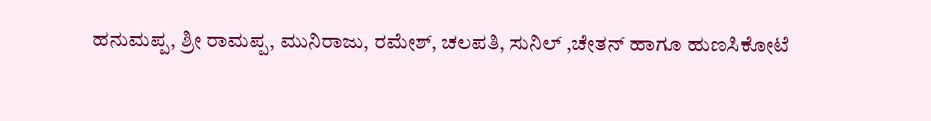ಹನುಮಪ್ಪ, ಶ್ರೀ ರಾಮಪ್ಪ, ಮುನಿರಾಜು, ರಮೇಶ್, ಚಲಪತಿ, ಸುನಿಲ್ ,ಚೇತನ್ ಹಾಗೂ ಹುಣಸಿಕೋಟೆ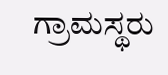ಗ್ರಾಮಸ್ಥರು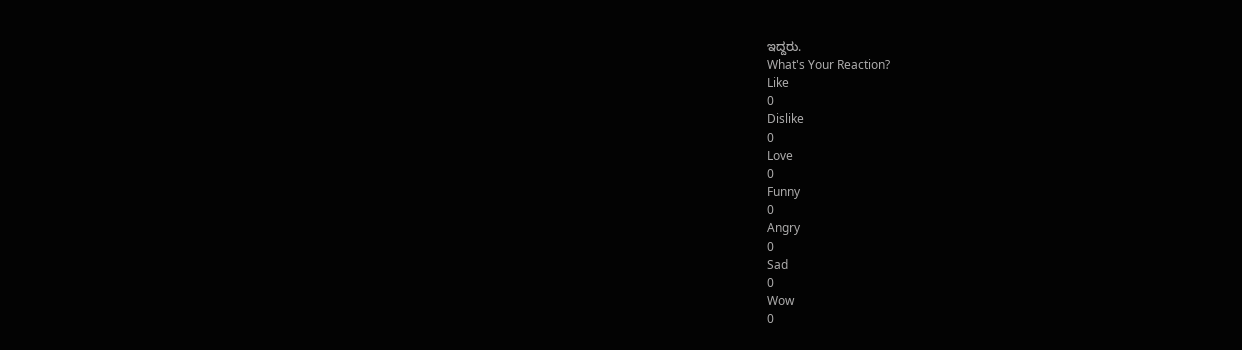ಇದ್ದರು.
What's Your Reaction?
Like
0
Dislike
0
Love
0
Funny
0
Angry
0
Sad
0
Wow
0